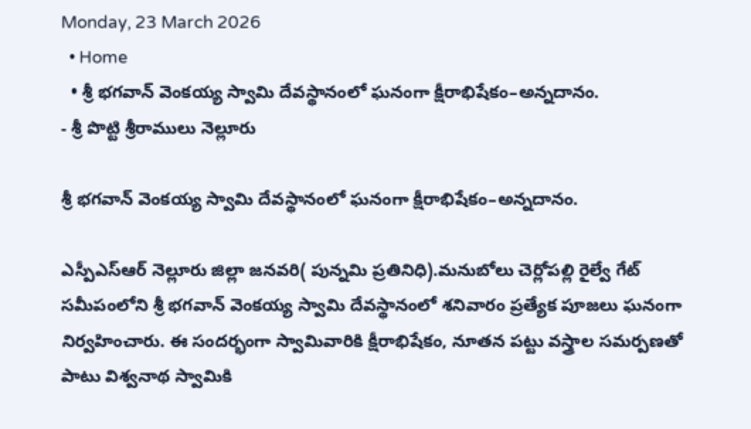Monday, 23 March 2026
  • Home
  • శ్రీ భగవాన్ వెంకయ్య స్వామి దేవస్థానంలో ఘనంగా క్షీరాభిషేకం–అన్నదానం.
- శ్రీ పొట్టి శ్రీరాములు నెల్లూరు

శ్రీ భగవాన్ వెంకయ్య స్వామి దేవస్థానంలో ఘనంగా క్షీరాభిషేకం–అన్నదానం.

ఎస్పీఎస్ఆర్ నెల్లూరు జిల్లా జనవరి( పున్నమి ప్రతినిధి).మనుబోలు చెర్లోపల్లి రైల్వే గేట్ సమీపంలోని శ్రీ భగవాన్ వెంకయ్య స్వామి దేవస్థానంలో శనివారం ప్రత్యేక పూజలు ఘనంగా నిర్వహించారు. ఈ సందర్భంగా స్వామివారికి క్షీరాభిషేకం, నూతన పట్టు వస్త్రాల సమర్పణతో పాటు విశ్వనాథ స్వామికి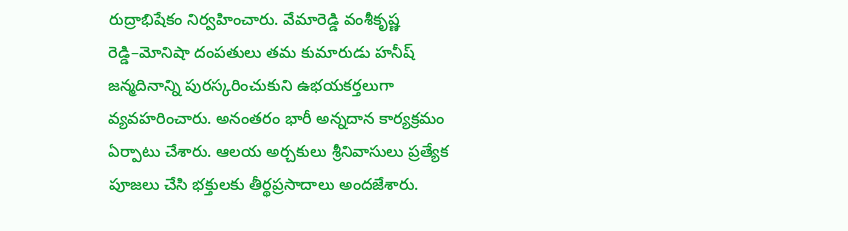రుద్రాభిషేకం నిర్వహించారు. వేమారెడ్డి వంశీకృష్ణ రెడ్డి–మోనిషా దంపతులు తమ కుమారుడు హనీష్ జన్మదినాన్ని పురస్కరించుకుని ఉభయకర్తలుగా వ్యవహరించారు. అనంతరం భారీ అన్నదాన కార్యక్రమం ఏర్పాటు చేశారు. ఆలయ అర్చకులు శ్రీనివాసులు ప్రత్యేక పూజలు చేసి భక్తులకు తీర్థప్రసాదాలు అందజేశారు.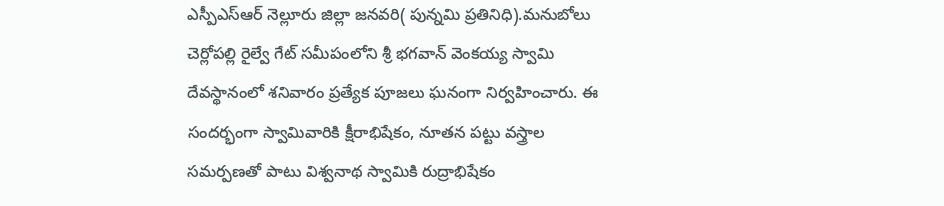ఎస్పీఎస్ఆర్ నెల్లూరు జిల్లా జనవరి( పున్నమి ప్రతినిధి).మనుబోలు చెర్లోపల్లి రైల్వే గేట్ సమీపంలోని శ్రీ భగవాన్ వెంకయ్య స్వామి దేవస్థానంలో శనివారం ప్రత్యేక పూజలు ఘనంగా నిర్వహించారు. ఈ సందర్భంగా స్వామివారికి క్షీరాభిషేకం, నూతన పట్టు వస్త్రాల సమర్పణతో పాటు విశ్వనాథ స్వామికి రుద్రాభిషేకం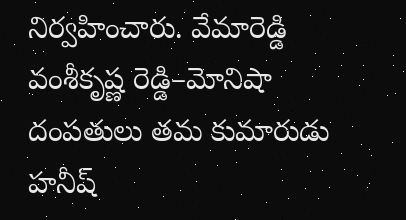నిర్వహించారు. వేమారెడ్డి వంశీకృష్ణ రెడ్డి–మోనిషా దంపతులు తమ కుమారుడు హనీష్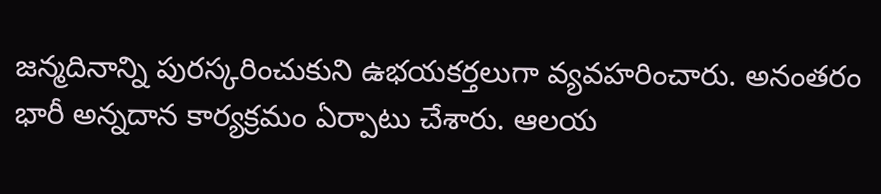జన్మదినాన్ని పురస్కరించుకుని ఉభయకర్తలుగా వ్యవహరించారు. అనంతరం భారీ అన్నదాన కార్యక్రమం ఏర్పాటు చేశారు. ఆలయ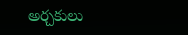అర్చకులు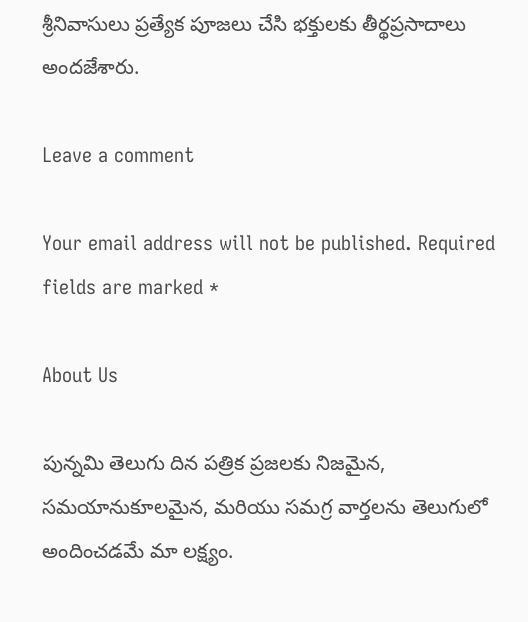శ్రీనివాసులు ప్రత్యేక పూజలు చేసి భక్తులకు తీర్థప్రసాదాలు అందజేశారు.

Leave a comment

Your email address will not be published. Required fields are marked *

About Us

పున్నమి తెలుగు దిన పత్రిక ప్రజలకు నిజమైన, సమయానుకూలమైన, మరియు సమగ్ర వార్తలను తెలుగులో అందించడమే మా లక్ష్యం.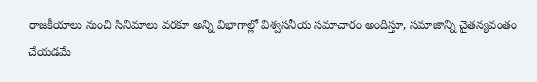రాజకీయాలు నుంచి సినిమాలు వరకూ అన్ని విభాగాల్లో విశ్వసనీయ సమాచారం అందిస్తూ, సమాజాన్ని చైతన్యవంతం చేయడమే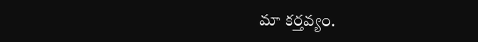మా కర్తవ్యం.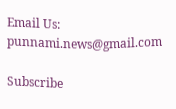Email Us: punnami.news@gmail.com

Subscribe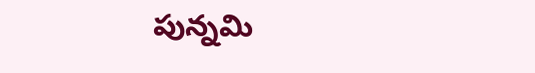పున్నమి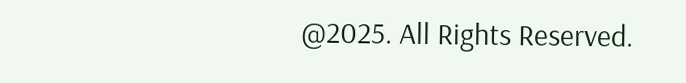@2025. All Rights Reserved.